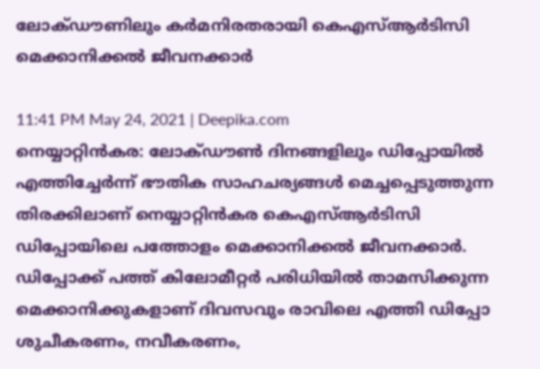ലോക്ഡൗണിലും കർമനിരതരായി കെഎസ്ആര്‍ടിസി മെക്കാനിക്കല്‍ ജീവനക്കാർ

11:41 PM May 24, 2021 | Deepika.com
നെയ്യാറ്റിൻകര: ലോക്ഡൗണ്‍ ദിനങ്ങളിലും ഡിപ്പോയിൽ എത്തിച്ചേർന്ന് ഭൗതിക സാഹചര്യങ്ങൾ മെച്ചപ്പെടുത്തുന്ന തിരക്കിലാണ് നെയ്യാറ്റിൻകര കെഎസ്ആര്‍ടിസി ഡിപ്പോയിലെ പത്തോളം മെക്കാനിക്കൽ ജീവനക്കാർ. ഡിപ്പോക്ക് പത്ത് കിലോമീറ്റർ പരിധിയിൽ താമസിക്കുന്ന മെക്കാനിക്കുകളാണ് ദിവസവും രാവിലെ എത്തി ഡിപ്പോ ശുചീകരണം, നവീകരണം,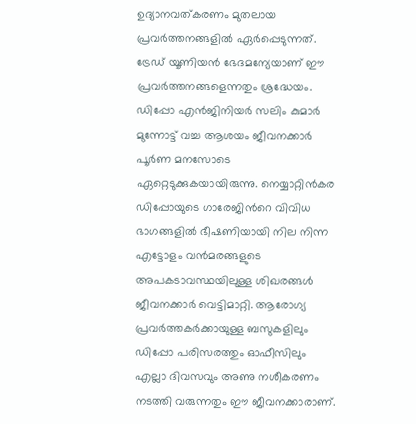ഉദ്യാനവത്കരണം മുതലായ പ്രവർത്തനങ്ങളിൽ ഏർപ്പെടുന്നത്.
ട്രേഡ് യൂണിയൻ ഭേദമന്യേയാണ് ഈ പ്രവര്‍ത്തനങ്ങളെന്നതും ശ്രദ്ധേയം. ഡിപ്പോ എൻജിനിയർ സലിം കുമാർ മുന്നോട്ട് വച്ച ആശയം ജീവനക്കാർ പൂർണ മനസോടെ ഏറ്റെടുക്കുകയായിരുന്നു. നെയ്യാറ്റിൻകര ഡിപ്പോയുടെ ഗാരേജിന്‍റെ വിവിധ ഭാഗങ്ങളില്‍ ഭീഷണിയായി നില നിന്ന എട്ടോളം വൻമരങ്ങളുടെ അപകടാവസ്ഥയിലുള്ള ശിഖരങ്ങൾ ജീവനക്കാർ വെട്ടിമാറ്റി. ആരോഗ്യ പ്രവർത്തകർക്കായുള്ള ബസുകളിലും ഡിപ്പോ പരിസരത്തും ഓഫീസിലും എല്ലാ ദിവസവും അണു നശീകരണം നടത്തി വരുന്നതും ഈ ജീവനക്കാരാണ്.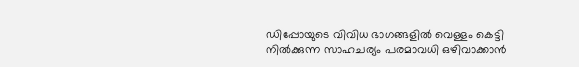ഡിപ്പോയുടെ വിവിധ ഭാഗങ്ങളിൽ വെള്ളം കെട്ടി നിൽക്കുന്ന സാഹചര്യം പരമാവധി ഒഴിവാക്കാൻ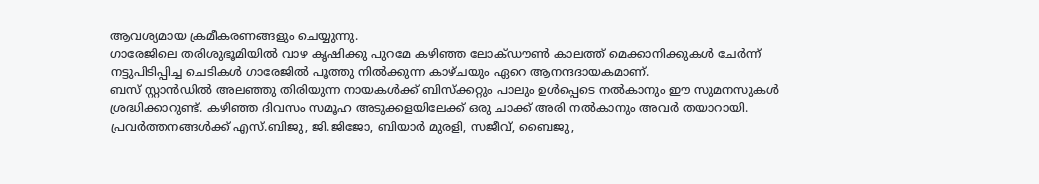ആവശ്യമായ ക്രമീകരണങ്ങളും ചെയ്യുന്നു.
ഗാരേജിലെ തരിശുഭൂമിയിൽ വാഴ കൃഷിക്കു പുറമേ കഴിഞ്ഞ ലോക്ഡൗൺ കാലത്ത് മെക്കാനിക്കുകൾ ചേർന്ന് നട്ടുപിടിപ്പിച്ച ചെടികൾ ഗാരേജിൽ പൂത്തു നിൽക്കുന്ന കാഴ്ചയും ഏറെ ആനന്ദദായകമാണ്.
ബസ് സ്റ്റാൻഡിൽ അലഞ്ഞു തിരിയുന്ന നായകൾക്ക് ബിസ്ക്കറ്റും പാലും ഉൾപ്പെടെ നല്‍കാനും ഈ സുമനസുകള്‍ ശ്രദ്ധിക്കാറുണ്ട്. കഴിഞ്ഞ ദിവസം സമൂഹ അടുക്കളയിലേക്ക് ഒരു ചാക്ക് അരി നൽകാനും അവർ തയാറായി.
പ്രവർത്തനങ്ങൾക്ക് എസ്.ബിജു, ജി.ജിജോ, ബിയാർ മുരളി, സജീവ്, ബൈജു,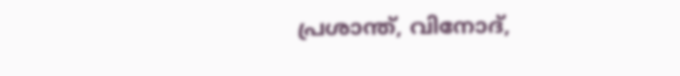പ്രശാന്ത്, വിനോദ്,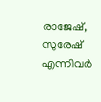രാജേഷ്, സുരേഷ് എന്നിവർ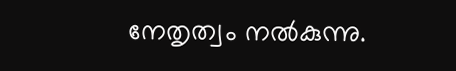നേതൃത്വം നൽകുന്നു.